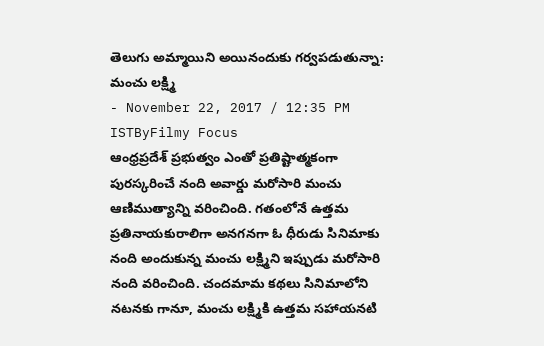తెలుగు అమ్మాయిని అయినందుకు గర్వపడుతున్నా: మంచు లక్ష్మి
- November 22, 2017 / 12:35 PM ISTByFilmy Focus
ఆంధ్రప్రదేశ్ ప్రభుత్వం ఎంతో ప్రతిష్టాత్మకంగా పురస్కరించే నంది అవార్డు మరోసారి మంచు ఆణిముత్యాన్ని వరించింది. గతంలోనే ఉత్తమ ప్రతినాయకురాలిగా అనగనగా ఓ ధీరుడు సినిమాకు నంది అందుకున్న మంచు లక్ష్మిని ఇప్పుడు మరోసారి నంది వరించింది. చందమామ కథలు సినిమాలోని నటనకు గానూ, మంచు లక్ష్మికి ఉత్తమ సహాయనటి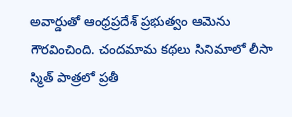అవార్డుతో ఆంధ్రప్రదేశ్ ప్రభుత్వం ఆమెను గౌరవించింది. చందమామ కథలు సినిమాలో లీసా స్మిత్ పాత్రలో ప్రతీ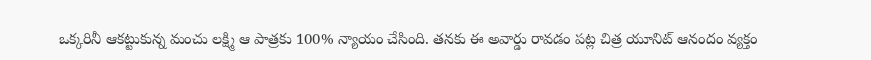ఒక్కరినీ ఆకట్టుకున్న మంచు లక్ష్మి ఆ పాత్రకు 100% న్యాయం చేసింది. తనకు ఈ అవార్డు రావడం పట్ల చిత్ర యూనిట్ ఆనందం వ్యక్తం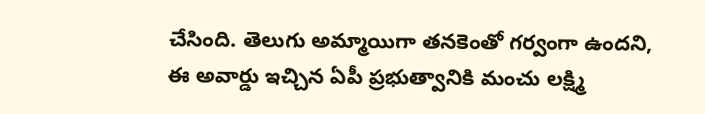చేసింది. తెలుగు అమ్మాయిగా తనకెంతో గర్వంగా ఉందని, ఈ అవార్డు ఇచ్చిన ఏపీ ప్రభుత్వానికి మంచు లక్ష్మి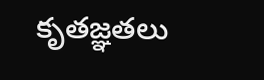కృతజ్ఞతలు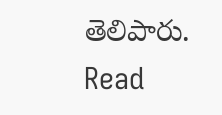తెలిపారు.
Read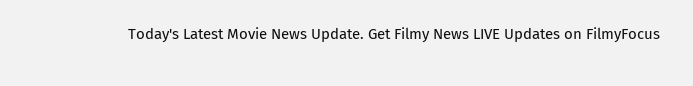Today's Latest Movie News Update. Get Filmy News LIVE Updates on FilmyFocus